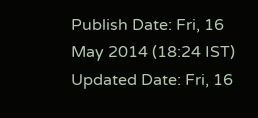Publish Date: Fri, 16 May 2014 (18:24 IST)
Updated Date: Fri, 16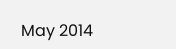May 2014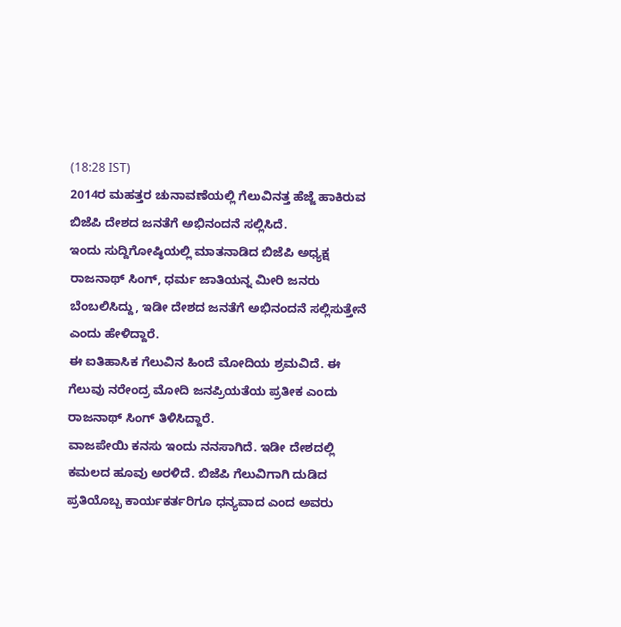(18:28 IST)
2014ರ ಮಹತ್ತರ ಚುನಾವಣೆಯಲ್ಲಿ ಗೆಲುವಿನತ್ತ ಹೆಜ್ಜೆ ಹಾಕಿರುವ ಬಿಜೆಪಿ ದೇಶದ ಜನತೆಗೆ ಅಭಿನಂದನೆ ಸಲ್ಲಿಸಿದೆ.
ಇಂದು ಸುದ್ದಿಗೋಷ್ಠಿಯಲ್ಲಿ ಮಾತನಾಡಿದ ಬಿಜೆಪಿ ಅಧ್ಯಕ್ಷ ರಾಜನಾಥ್ ಸಿಂಗ್, ಧರ್ಮ ಜಾತಿಯನ್ನ ಮೀರಿ ಜನರು ಬೆಂಬಲಿಸಿದ್ದು, ಇಡೀ ದೇಶದ ಜನತೆಗೆ ಅಭಿನಂದನೆ ಸಲ್ಲಿಸುತ್ತೇನೆ ಎಂದು ಹೇಳಿದ್ದಾರೆ.
ಈ ಐತಿಹಾಸಿಕ ಗೆಲುವಿನ ಹಿಂದೆ ಮೋದಿಯ ಶ್ರಮವಿದೆ. ಈ ಗೆಲುವು ನರೇಂದ್ರ ಮೋದಿ ಜನಪ್ರಿಯತೆಯ ಪ್ರತೀಕ ಎಂದು ರಾಜನಾಥ್ ಸಿಂಗ್ ತಿಳಿಸಿದ್ದಾರೆ.
ವಾಜಪೇಯಿ ಕನಸು ಇಂದು ನನಸಾಗಿದೆ. ಇಡೀ ದೇಶದಲ್ಲಿ ಕಮಲದ ಹೂವು ಅರಳಿದೆ. ಬಿಜೆಪಿ ಗೆಲುವಿಗಾಗಿ ದುಡಿದ ಪ್ರತಿಯೊಬ್ಬ ಕಾರ್ಯಕರ್ತರಿಗೂ ಧನ್ಯವಾದ ಎಂದ ಅವರು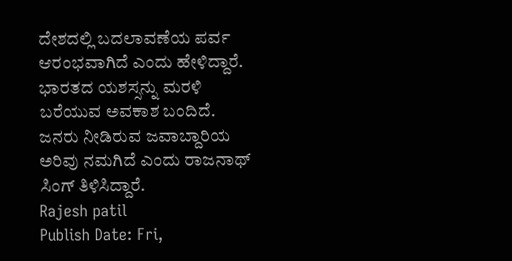ದೇಶದಲ್ಲಿ ಬದಲಾವಣೆಯ ಪರ್ವ ಆರಂಭವಾಗಿದೆ ಎಂದು ಹೇಳಿದ್ದಾರೆ.
ಭಾರತದ ಯಶಸ್ಸನ್ನು ಮರಳಿ ಬರೆಯುವ ಅವಕಾಶ ಬಂದಿದೆ. ಜನರು ನೀಡಿರುವ ಜವಾಬ್ದಾರಿಯ ಅರಿವು ನಮಗಿದೆ ಎಂದು ರಾಜನಾಥ್ ಸಿಂಗ್ ತಿಳಿಸಿದ್ದಾರೆ.
Rajesh patil
Publish Date: Fri,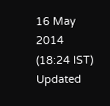16 May 2014 (18:24 IST)
Updated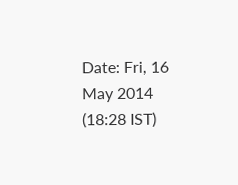Date: Fri, 16 May 2014 (18:28 IST)